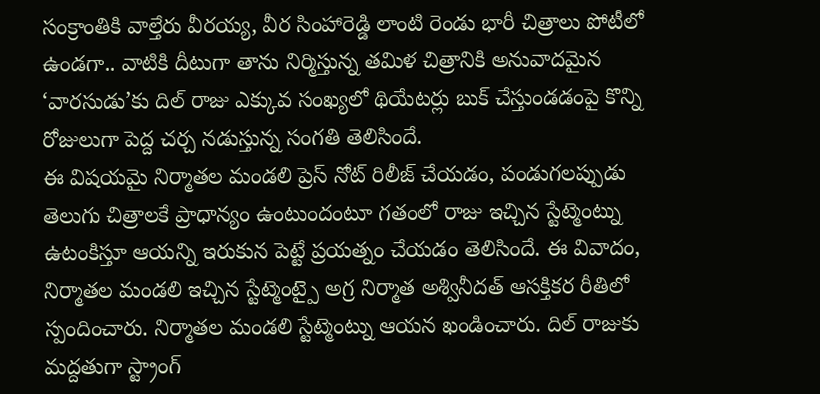సంక్రాంతికి వాల్తేరు వీరయ్య, వీర సింహారెడ్డి లాంటి రెండు భారీ చిత్రాలు పోటీలో ఉండగా.. వాటికి దీటుగా తాను నిర్మిస్తున్న తమిళ చిత్రానికి అనువాదమైన ‘వారసుడు’కు దిల్ రాజు ఎక్కువ సంఖ్యలో థియేటర్లు బుక్ చేస్తుండడంపై కొన్ని రోజులుగా పెద్ద చర్చ నడుస్తున్న సంగతి తెలిసిందే.
ఈ విషయమై నిర్మాతల మండలి ప్రెస్ నోట్ రిలీజ్ చేయడం, పండుగలప్పుడు తెలుగు చిత్రాలకే ప్రాధాన్యం ఉంటుందంటూ గతంలో రాజు ఇచ్చిన స్టేట్మెంట్ను ఉటంకిస్తూ ఆయన్ని ఇరుకున పెట్టే ప్రయత్నం చేయడం తెలిసిందే. ఈ వివాదం, నిర్మాతల మండలి ఇచ్చిన స్టేట్మెంట్పై అగ్ర నిర్మాత అశ్వినీదత్ ఆసక్తికర రీతిలో స్పందించారు. నిర్మాతల మండలి స్టేట్మెంట్ను ఆయన ఖండించారు. దిల్ రాజుకు మద్దతుగా స్ట్రాంగ్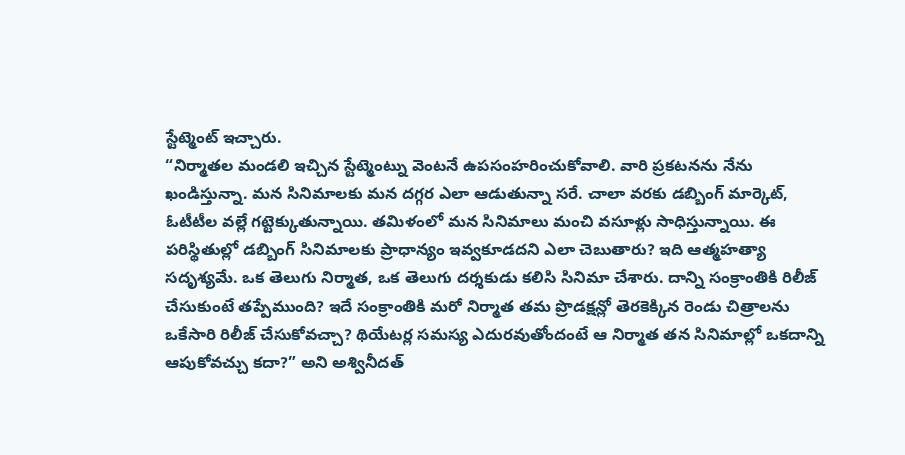స్టేట్మెంట్ ఇచ్చారు.
“నిర్మాతల మండలి ఇచ్చిన స్టేట్మెంట్ను వెంటనే ఉపసంహరించుకోవాలి. వారి ప్రకటనను నేను ఖండిస్తున్నా. మన సినిమాలకు మన దగ్గర ఎలా ఆడుతున్నా సరే. చాలా వరకు డబ్బింగ్ మార్కెట్, ఓటీటీల వల్లే గట్టెక్కుతున్నాయి. తమిళంలో మన సినిమాలు మంచి వసూళ్లు సాధిస్తున్నాయి. ఈ పరిస్థితుల్లో డబ్బింగ్ సినిమాలకు ప్రాధాన్యం ఇవ్వకూడదని ఎలా చెబుతారు? ఇది ఆత్మహత్యా సదృశ్యమే. ఒక తెలుగు నిర్మాత, ఒక తెలుగు దర్శకుడు కలిసి సినిమా చేశారు. దాన్ని సంక్రాంతికి రిలీజ్ చేసుకుంటే తప్పేముంది? ఇదే సంక్రాంతికి మరో నిర్మాత తమ ప్రొడక్షన్లో తెరకెక్కిన రెండు చిత్రాలను ఒకేసారి రిలీజ్ చేసుకోవచ్చా? థియేటర్ల సమస్య ఎదురవుతోందంటే ఆ నిర్మాత తన సినిమాల్లో ఒకదాన్ని ఆపుకోవచ్చు కదా?” అని అశ్వినీదత్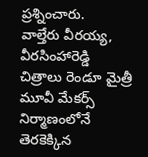ప్రశ్నించారు.
వాల్తేరు వీరయ్య, వీరసింహారెడ్డి చిత్రాలు రెండూ మైత్రీ మూవీ మేకర్స్ నిర్మాణంలోనే తెరకెక్కిన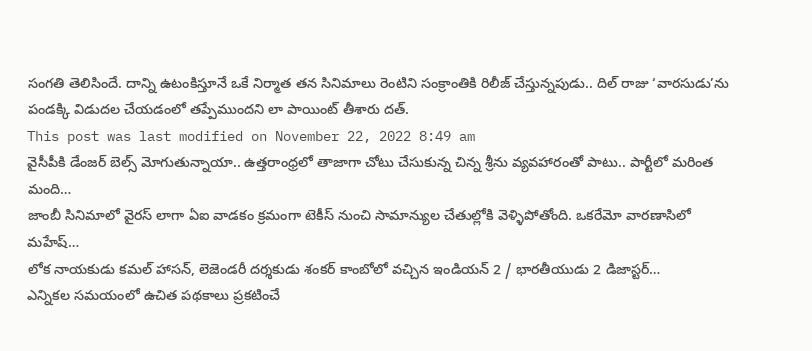సంగతి తెలిసిందే. దాన్ని ఉటంకిస్తూనే ఒకే నిర్మాత తన సినిమాలు రెంటిని సంక్రాంతికి రిలీజ్ చేస్తున్నపుడు.. దిల్ రాజు ‘వారసుడు’ను పండక్కి విడుదల చేయడంలో తప్పేముందని లా పాయింట్ తీశారు దత్.
This post was last modified on November 22, 2022 8:49 am
వైసీపీకి డేంజర్ బెల్స్ మోగుతున్నాయా.. ఉత్తరాంధ్రలో తాజాగా చోటు చేసుకున్న చిన్న శ్రీను వ్యవహారంతో పాటు.. పార్టీలో మరింత మంది…
జాంబీ సినిమాలో వైరస్ లాగా ఏఐ వాడకం క్రమంగా టెకీస్ నుంచి సామాన్యుల చేతుల్లోకి వెళ్ళిపోతోంది. ఒకరేమో వారణాసిలో మహేష్…
లోక నాయకుడు కమల్ హాసన్, లెజెండరీ దర్శకుడు శంకర్ కాంబోలో వచ్చిన ఇండియన్ 2 / భారతీయుడు 2 డిజాస్టర్…
ఎన్నికల సమయంలో ఉచిత పథకాలు ప్రకటించే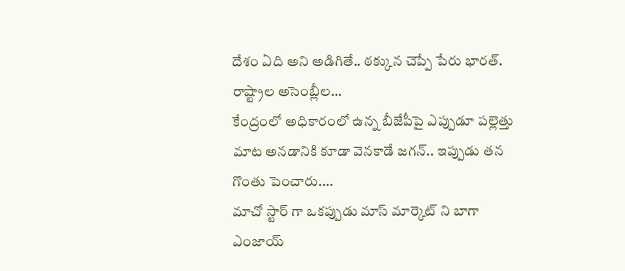దేశం ఏది అని అడిగితే.. ఠక్కున చెప్పే పేరు భారత్. రాష్ట్రాల అసెంబ్లీల…
కేంద్రంలో అధికారంలో ఉన్న బీజేపీపై ఎప్పుడూ పల్లెత్తు మాట అనడానికి కూడా వెనకాడే జగన్.. ఇప్పుడు తన గొంతు పెంచారు.…
మాచో స్టార్ గా ఒకప్పుడు మాస్ మార్కెట్ ని బాగా ఎంజాయ్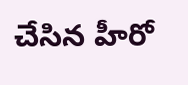చేసిన హీరో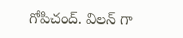గోపిచంద్. విలన్ గా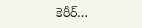కెరీర్…